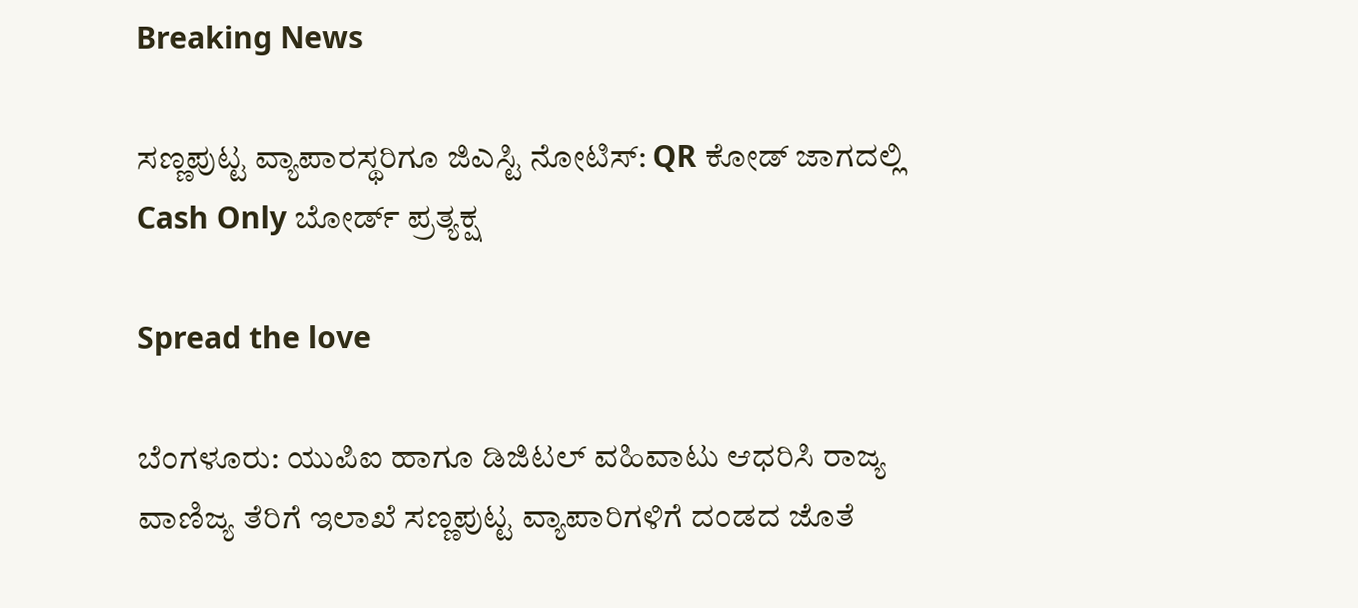Breaking News

ಸಣ್ಣಪುಟ್ಟ ವ್ಯಾಪಾರಸ್ಥರಿಗೂ ಜಿಎಸ್ಟಿ ನೋಟಿಸ್: QR ಕೋಡ್ ಜಾಗದಲ್ಲಿ Cash Only ಬೋರ್ಡ್ ಪ್ರತ್ಯಕ್ಷ

Spread the love

ಬೆಂಗಳೂರು: ಯುಪಿಐ ಹಾಗೂ ಡಿಜಿಟಲ್ ವಹಿವಾಟು ಆಧರಿಸಿ ರಾಜ್ಯ ವಾಣಿಜ್ಯ ತೆರಿಗೆ ಇಲಾಖೆ ಸಣ್ಣಪುಟ್ಟ ವ್ಯಾಪಾರಿಗಳಿಗೆ ದಂಡದ ಜೊತೆ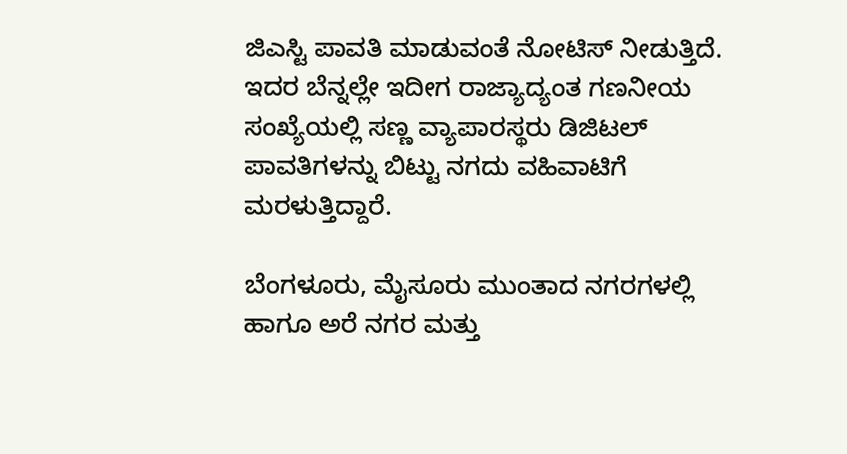ಜಿಎಸ್ಟಿ ಪಾವತಿ ಮಾಡುವಂತೆ ನೋಟಿಸ್ ನೀಡುತ್ತಿದೆ. ಇದರ ಬೆನ್ನಲ್ಲೇ ಇದೀಗ ರಾಜ್ಯಾದ್ಯಂತ ಗಣನೀಯ ಸಂಖ್ಯೆಯಲ್ಲಿ ಸಣ್ಣ ವ್ಯಾಪಾರಸ್ಥರು ಡಿಜಿಟಲ್ ಪಾವತಿಗಳನ್ನು ಬಿಟ್ಟು ನಗದು ವಹಿವಾಟಿಗೆ ಮರಳುತ್ತಿದ್ದಾರೆ.

ಬೆಂಗಳೂರು, ಮೈಸೂರು ಮುಂತಾದ ನಗರಗಳಲ್ಲಿ ಹಾಗೂ ಅರೆ ನಗರ ಮತ್ತು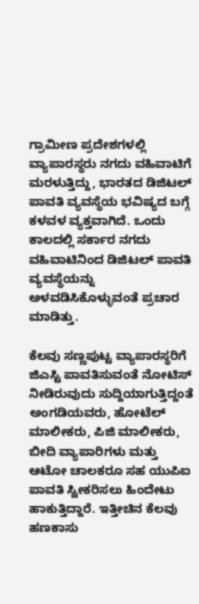ಗ್ರಾಮೀಣ ಪ್ರದೇಶಗಳಲ್ಲಿ ವ್ಯಾಪಾರಸ್ಥರು ನಗದು ವಹಿವಾಟಿಗೆ ಮರಳುತ್ತಿದ್ದು, ಭಾರತದ ಡಿಜಿಟಲ್ ಪಾವತಿ ವ್ಯವಸ್ಥೆಯ ಭವಿಷ್ಯದ ಬಗ್ಗೆ ಕಳವಳ ವ್ಯಕ್ತವಾಗಿದೆ. ಒಂದು ಕಾಲದಲ್ಲಿ ಸರ್ಕಾರ ನಗದು ವಹಿವಾಟಿನಿಂದ ಡಿಜಿಟಲ್ ಪಾವತಿ ವ್ಯವಸ್ಥೆಯನ್ನು ಅಳವಡಿಸಿಕೊಳ್ಳುವಂತೆ ಪ್ರಚಾರ ಮಾಡಿತ್ತು.

ಕೆಲವು ಸಣ್ಣಪುಟ್ಟ ವ್ಯಾಪಾರಸ್ಥರಿಗೆ ಜಿಎಸ್ಟಿ ಪಾವತಿಸುವಂತೆ ನೋಟಿಸ್ ನೀಡಿರುವುದು ಸುದ್ದಿಯಾಗುತ್ತಿದ್ದಂತೆ ಅಂಗಡಿಯವರು, ಹೋಟೆಲ್ ಮಾಲೀಕರು, ಪಿಜಿ ಮಾಲೀಕರು, ಬೀದಿ ವ್ಯಾಪಾರಿಗಳು ಮತ್ತು ಆಟೋ ಚಾಲಕರೂ ಸಹ ಯುಪಿಐ ಪಾವತಿ ಸ್ವೀಕರಿಸಲು ಹಿಂದೇಟು ಹಾಕುತ್ತಿದ್ದಾರೆ. ಇತ್ತೀಚಿನ ಕೆಲವು ಹಣಕಾಸು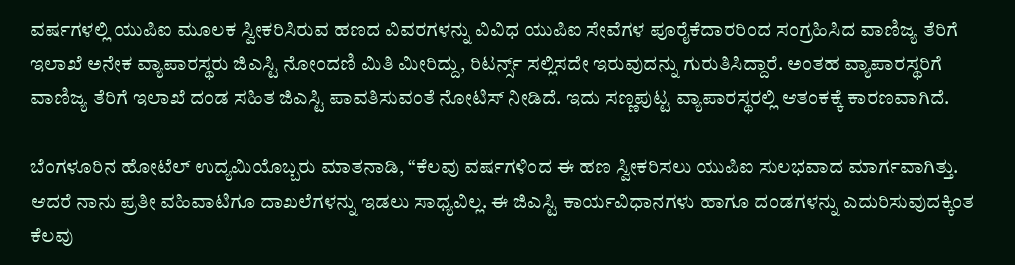ವರ್ಷಗಳಲ್ಲಿ ಯುಪಿಐ ಮೂಲಕ ಸ್ವೀಕರಿಸಿರುವ ಹಣದ ವಿವರಗಳನ್ನು ವಿವಿಧ ಯುಪಿಐ ಸೇವೆಗಳ ಪೂರೈಕೆದಾರರಿಂದ ಸಂಗ್ರಹಿಸಿದ ವಾಣಿಜ್ಯ ತೆರಿಗೆ ಇಲಾಖೆ ಅನೇಕ ವ್ಯಾಪಾರಸ್ಥರು ಜಿಎಸ್ಟಿ ನೋಂದಣಿ ಮಿತಿ ಮೀರಿದ್ದು, ರಿಟರ್ನ್ಸ್ ಸಲ್ಲಿಸದೇ ಇರುವುದನ್ನು ಗುರುತಿಸಿದ್ದಾರೆ. ಅಂತಹ ವ್ಯಾಪಾರಸ್ಥರಿಗೆ ವಾಣಿಜ್ಯ ತೆರಿಗೆ ಇಲಾಖೆ ದಂಡ ಸಹಿತ ಜಿಎಸ್ಟಿ ಪಾವತಿಸುವಂತೆ ನೋಟಿಸ್ ನೀಡಿದೆ. ಇದು ಸಣ್ಣಪುಟ್ಟ ವ್ಯಾಪಾರಸ್ಥರಲ್ಲಿ ಆತಂಕಕ್ಕೆ ಕಾರಣವಾಗಿದೆ.

ಬೆಂಗಳೂರಿನ ಹೋಟೆಲ್ ಉದ್ಯಮಿಯೊಬ್ಬರು ಮಾತನಾಡಿ, “ಕೆಲವು ವರ್ಷಗಳಿಂದ ಈ ಹಣ ಸ್ವೀಕರಿಸಲು ಯುಪಿಐ ಸುಲಭವಾದ ಮಾರ್ಗವಾಗಿತ್ತು. ಆದರೆ ನಾನು ಪ್ರತೀ ವಹಿವಾಟಿಗೂ ದಾಖಲೆಗಳನ್ನು ಇಡಲು ಸಾಧ್ಯವಿಲ್ಲ. ಈ ಜಿಎಸ್ಟಿ ಕಾರ್ಯವಿಧಾನಗಳು ಹಾಗೂ ದಂಡಗಳನ್ನು ಎದುರಿಸುವುದಕ್ಕಿಂತ ಕೆಲವು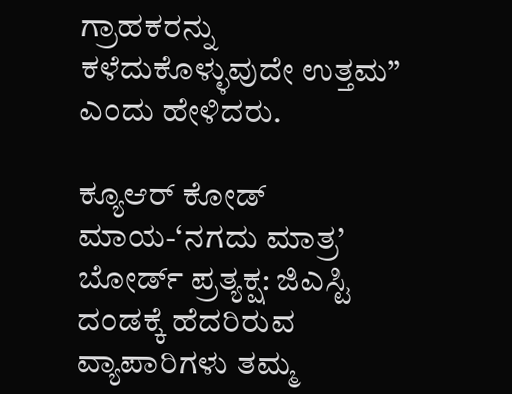ಗ್ರಾಹಕರನ್ನು ಕಳೆದುಕೊಳ್ಳುವುದೇ ಉತ್ತಮ” ಎಂದು ಹೇಳಿದರು.

ಕ್ಯೂಆರ್ ಕೋಡ್ ಮಾಯ-‘ನಗದು ಮಾತ್ರ’ ಬೋರ್ಡ್ ಪ್ರತ್ಯಕ್ಷ: ಜಿಎಸ್ಟಿ ದಂಡಕ್ಕೆ ಹೆದರಿರುವ ವ್ಯಾಪಾರಿಗಳು ತಮ್ಮ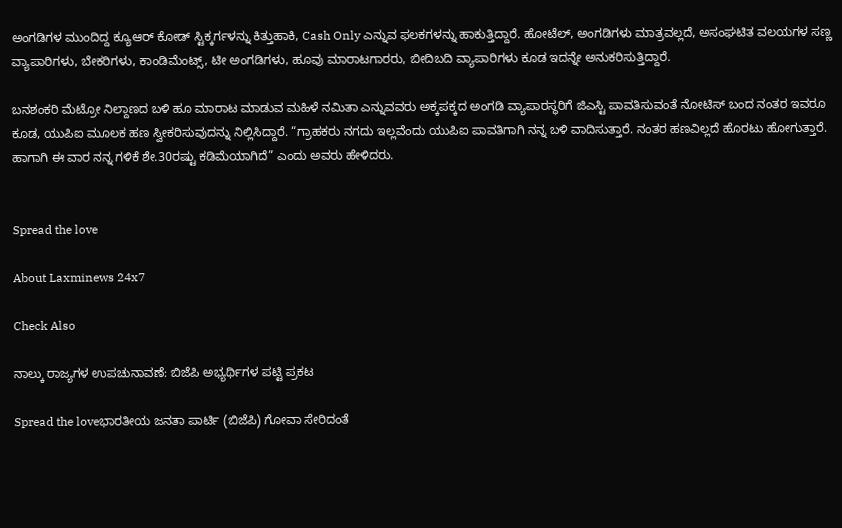ಅಂಗಡಿಗಳ ಮುಂದಿದ್ದ ಕ್ಯೂಆರ್ ಕೋಡ್ ಸ್ಟಿಕ್ಕರ್ಗಳನ್ನು ಕಿತ್ತುಹಾಕಿ, Cash Only ಎನ್ನುವ ಫಲಕಗಳನ್ನು ಹಾಕುತ್ತಿದ್ದಾರೆ. ಹೋಟೆಲ್, ಅಂಗಡಿಗಳು ಮಾತ್ರವಲ್ಲದೆ, ಅಸಂಘಟಿತ ವಲಯಗಳ ಸಣ್ಣ ವ್ಯಾಪಾರಿಗಳು, ಬೇಕರಿಗಳು, ಕಾಂಡಿಮೆಂಟ್ಸ್, ಟೀ ಅಂಗಡಿಗಳು, ಹೂವು ಮಾರಾಟಗಾರರು, ಬೀದಿಬದಿ ವ್ಯಾಪಾರಿಗಳು ಕೂಡ ಇದನ್ನೇ ಅನುಕರಿಸುತ್ತಿದ್ದಾರೆ.

ಬನಶಂಕರಿ ಮೆಟ್ರೋ ನಿಲ್ದಾಣದ ಬಳಿ ಹೂ ಮಾರಾಟ ಮಾಡುವ ಮಹಿಳೆ ನಮಿತಾ ಎನ್ನುವವರು ಅಕ್ಕಪಕ್ಕದ ಅಂಗಡಿ ವ್ಯಾಪಾರಸ್ಥರಿಗೆ ಜಿಎಸ್ಟಿ ಪಾವತಿಸುವಂತೆ ನೋಟಿಸ್ ಬಂದ ನಂತರ ಇವರೂ ಕೂಡ, ಯುಪಿಐ ಮೂಲಕ ಹಣ ಸ್ವೀಕರಿಸುವುದನ್ನು ನಿಲ್ಲಿಸಿದ್ದಾರೆ. “ಗ್ರಾಹಕರು ನಗದು ಇಲ್ಲವೆಂದು ಯುಪಿಐ ಪಾವತಿಗಾಗಿ ನನ್ನ ಬಳಿ ವಾದಿಸುತ್ತಾರೆ. ನಂತರ ಹಣವಿಲ್ಲದೆ ಹೊರಟು ಹೋಗುತ್ತಾರೆ. ಹಾಗಾಗಿ ಈ ವಾರ ನನ್ನ ಗಳಿಕೆ ಶೇ.30ರಷ್ಟು ಕಡಿಮೆಯಾಗಿದೆ” ಎಂದು ಅವರು ಹೇಳಿದರು.


Spread the love

About Laxminews 24x7

Check Also

ನಾಲ್ಕು ರಾಜ್ಯಗಳ ಉಪಚುನಾವಣೆ: ಬಿಜೆಪಿ ಅಭ್ಯರ್ಥಿಗಳ ಪಟ್ಟಿ ಪ್ರಕಟ

Spread the loveಭಾರತೀಯ ಜನತಾ ಪಾರ್ಟಿ (ಬಿಜೆಪಿ) ಗೋವಾ ಸೇರಿದಂತೆ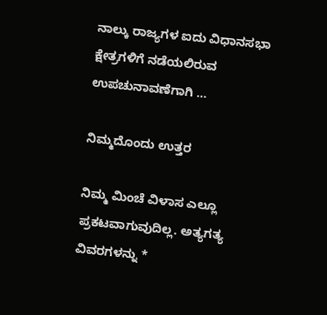ನಾಲ್ಕು ರಾಜ್ಯಗಳ ಐದು ವಿಧಾನಸಭಾ ಕ್ಷೇತ್ರಗಳಿಗೆ ನಡೆಯಲಿರುವ ಉಪಚುನಾವಣೆಗಾಗಿ …

ನಿಮ್ಮದೊಂದು ಉತ್ತರ

ನಿಮ್ಮ ಮಿಂಚೆ ವಿಳಾಸ ಎಲ್ಲೂ ಪ್ರಕಟವಾಗುವುದಿಲ್ಲ. ಅತ್ಯಗತ್ಯ ವಿವರಗಳನ್ನು *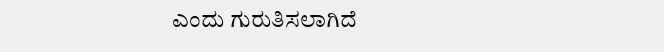ಎಂದು ಗುರುತಿಸಲಾಗಿದೆ